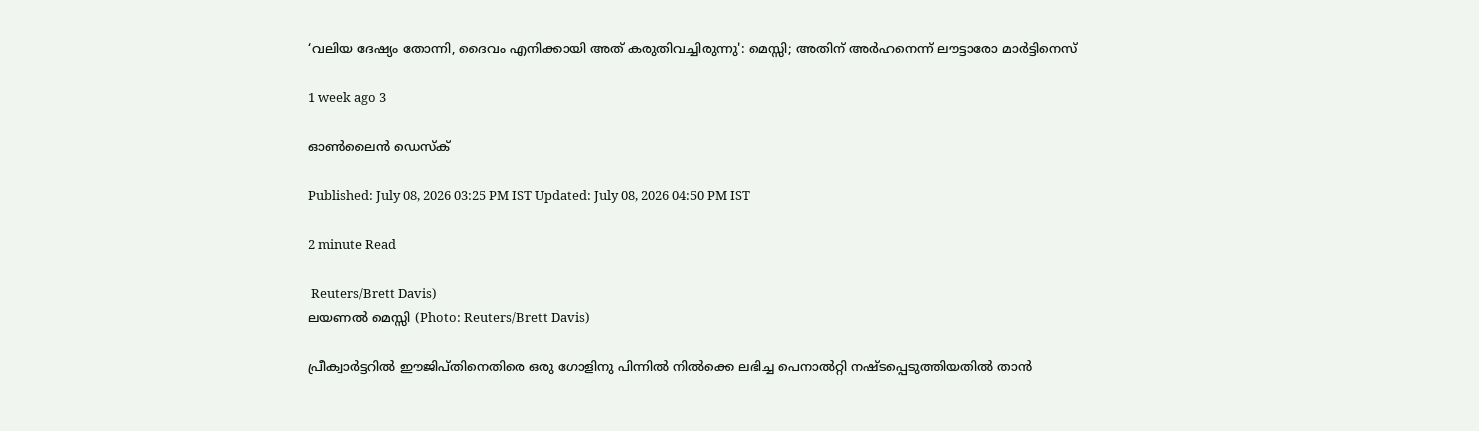‘വലിയ ദേഷ്യം തോന്നി, ദൈവം എനിക്കായി അത് കരുതിവച്ചിരുന്നു': മെസ്സി; അതിന് അർഹനെന്ന് ലൗട്ടാരോ മാർട്ടിനെസ്

1 week ago 3

ഓൺലൈൻ ഡെസ്ക്

Published: July 08, 2026 03:25 PM IST Updated: July 08, 2026 04:50 PM IST

2 minute Read

 Reuters/Brett Davis)
ലയണൽ മെസ്സി (Photo: Reuters/Brett Davis)

പ്രീക്വാർട്ടറിൽ ഈജിപ്തിനെതിരെ ഒരു ഗോളിനു പിന്നിൽ നിൽക്കെ ലഭിച്ച പെനാൽറ്റി നഷ്ടപ്പെടുത്തിയതിൽ താൻ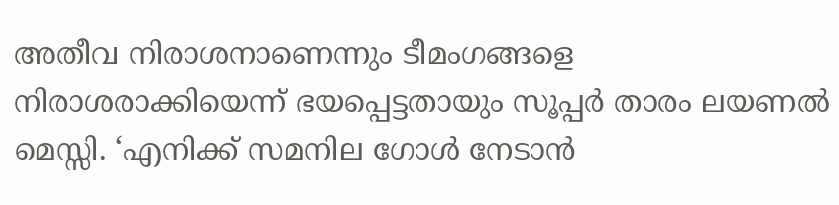അതീവ നിരാശനാണെന്നും ടീമംഗങ്ങളെ നിരാശരാക്കിയെന്ന് ഭയപ്പെട്ടതായും സൂപ്പർ താരം ലയണൽ മെസ്സി. ‘എനിക്ക് സമനില ഗോൾ നേടാൻ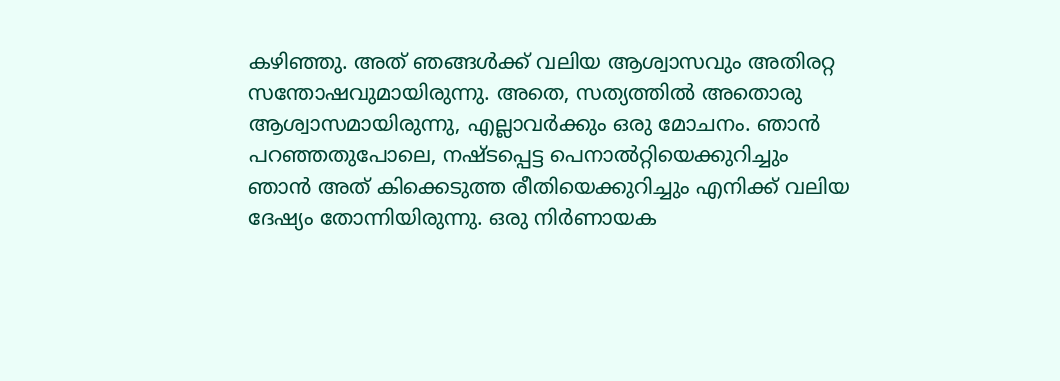കഴിഞ്ഞു. അത് ഞങ്ങൾക്ക് വലിയ ആശ്വാസവും അതിരറ്റ സന്തോഷവുമായിരുന്നു. അതെ, സത്യത്തിൽ അതൊരു ആശ്വാസമായിരുന്നു, എല്ലാവർക്കും ഒരു മോചനം. ഞാൻ പറഞ്ഞതുപോലെ, നഷ്ടപ്പെട്ട പെനാൽറ്റിയെക്കുറിച്ചും ഞാൻ അത് കിക്കെടുത്ത രീതിയെക്കുറിച്ചും എനിക്ക് വലിയ ദേഷ്യം തോന്നിയിരുന്നു. ഒരു നിർണായക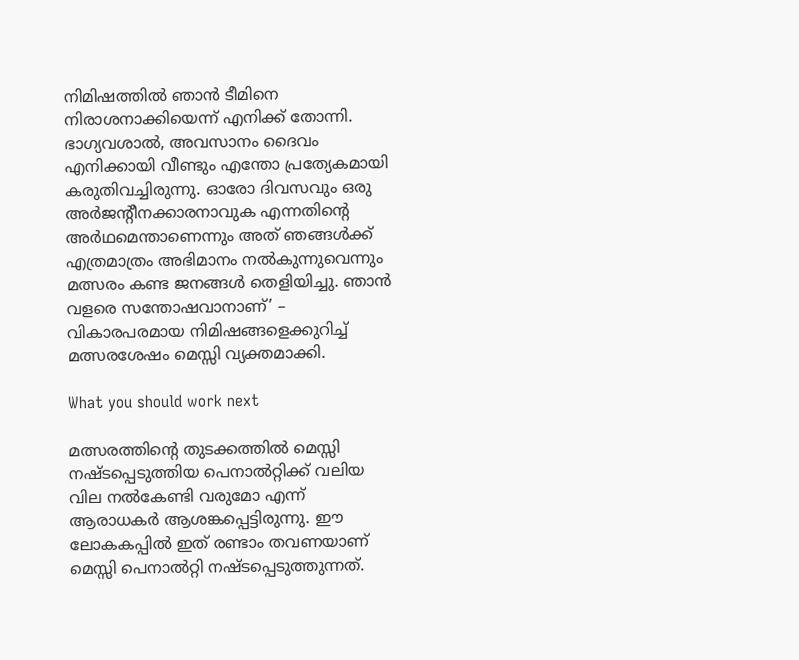നിമിഷത്തിൽ ഞാൻ ടീമിനെ നിരാശനാക്കിയെന്ന് എനിക്ക് തോന്നി. ഭാഗ്യവശാൽ, അവസാനം ദൈവം എനിക്കായി വീണ്ടും എന്തോ പ്രത്യേകമായി കരുതിവച്ചിരുന്നു. ഓരോ ദിവസവും ഒരു അർജന്റീനക്കാരനാവുക എന്നതിന്റെ അർഥമെന്താണെന്നും അത് ഞങ്ങൾക്ക് എത്രമാത്രം അഭിമാനം നൽകുന്നുവെന്നും മത്സരം കണ്ട ജനങ്ങൾ തെളിയിച്ചു. ഞാൻ വളരെ സന്തോഷവാനാണ്’ – വികാരപരമായ നിമിഷങ്ങളെക്കുറിച്ച് മത്സരശേഷം മെസ്സി വ്യക്തമാക്കി.

What you should work next

മത്സരത്തിന്റെ തുടക്കത്തിൽ മെസ്സി നഷ്ടപ്പെടുത്തിയ പെനാൽറ്റിക്ക് വലിയ വില നൽകേണ്ടി വരുമോ എന്ന് ആരാധകർ ആശങ്കപ്പെട്ടിരുന്നു. ഈ ലോകകപ്പിൽ ഇത് രണ്ടാം തവണയാണ് മെസ്സി പെനാൽറ്റി നഷ്ടപ്പെടുത്തുന്നത്.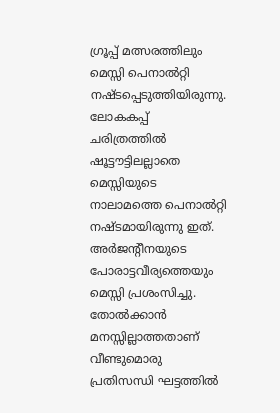ഗ്രൂപ്പ് മത്സരത്തിലും മെസ്സി പെനാൽറ്റി നഷ്ടപ്പെടുത്തിയിരുന്നു. ലോകകപ്പ് ചരിത്രത്തിൽ ഷൂട്ടൗട്ടിലല്ലാതെ മെസ്സിയുടെ നാലാമത്തെ പെനാൽറ്റി നഷ്ടമായിരുന്നു ഇത്. അർജന്റീനയുടെ പോരാട്ടവീര്യത്തെയും മെസ്സി പ്രശംസിച്ചു. തോൽക്കാൻ മനസ്സില്ലാത്തതാണ് വീണ്ടുമൊരു പ്രതിസന്ധി ഘട്ടത്തിൽ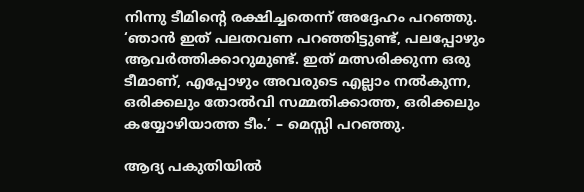നിന്നു ടീമിന്റെ രക്ഷിച്ചതെന്ന് അദ്ദേഹം പറഞ്ഞു. ‘ഞാൻ ഇത് പലതവണ പറഞ്ഞിട്ടുണ്ട്, പലപ്പോഴും ആവർത്തിക്കാറുമുണ്ട്. ഇത് മത്സരിക്കുന്ന ഒരു ടീമാണ്, എപ്പോഴും അവരുടെ എല്ലാം നൽകുന്ന, ഒരിക്കലും തോൽവി സമ്മതിക്കാത്ത, ഒരിക്കലും കയ്യോഴിയാത്ത ടീം.’ – മെസ്സി പറഞ്ഞു.

ആദ്യ പകുതിയിൽ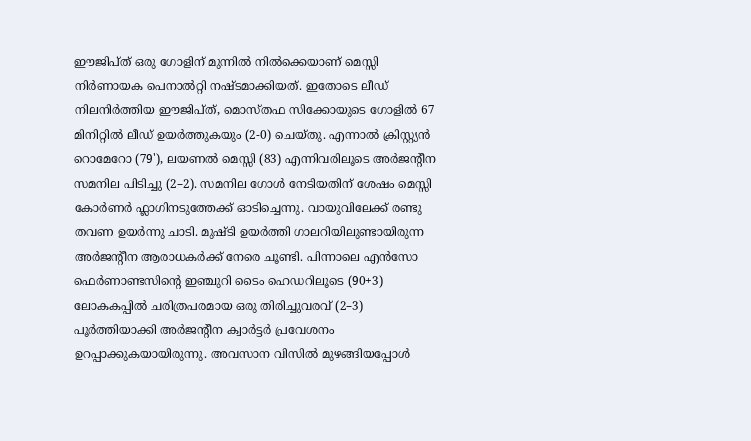ഈജിപ്ത് ഒരു ഗോളിന് മുന്നിൽ നിൽക്കെയാണ് മെസ്സി നിർണായക പെനാൽറ്റി നഷ്ടമാക്കിയത്. ഇതോടെ ലീഡ് നിലനിർത്തിയ ഈജിപ്ത്, മൊസ്തഫ സിക്കോയുടെ ഗോളിൽ 67 മിനിറ്റിൽ ലീഡ് ഉയർത്തുകയും (2-0) ചെയ്തു. എന്നാൽ ക്രിസ്റ്റ്യൻ റൊമേറോ (79'), ലയണൽ മെസ്സി (83) എന്നിവരിലൂടെ അർജന്റീന സമനില പിടിച്ചു (2–2). സമനില ഗോൾ നേടിയതിന് ശേഷം മെസ്സി കോർണർ ഫ്ലാഗിനടുത്തേക്ക് ഓടിച്ചെന്നു. വായുവിലേക്ക് രണ്ടു തവണ ഉയർന്നു ചാടി. മുഷ്ടി ഉയർത്തി ഗാലറിയിലുണ്ടായിരുന്ന അർജന്റീന ആരാധകർക്ക് നേരെ ചൂണ്ടി. പിന്നാലെ എൻസോ ഫെർണാണ്ടസിന്റെ ഇഞ്ചുറി ടൈം ഹെഡറിലൂടെ (90+3) ലോകകപ്പിൽ ചരിത്രപരമായ ഒരു തിരിച്ചുവരവ് (2–3) പൂർത്തിയാക്കി അർജന്റീന ക്വാർട്ടർ പ്രവേശനം ഉറപ്പാക്കുകയായിരുന്നു. അവസാന വിസിൽ മുഴങ്ങിയപ്പോൾ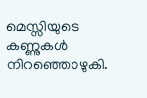മെസ്സിയുടെ കണ്ണുകൾ നിറഞ്ഞൊഴുകി.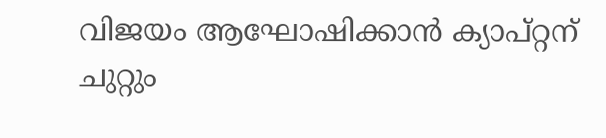വിജയം ആഘോഷിക്കാൻ ക്യാപ്റ്റന് ചുറ്റും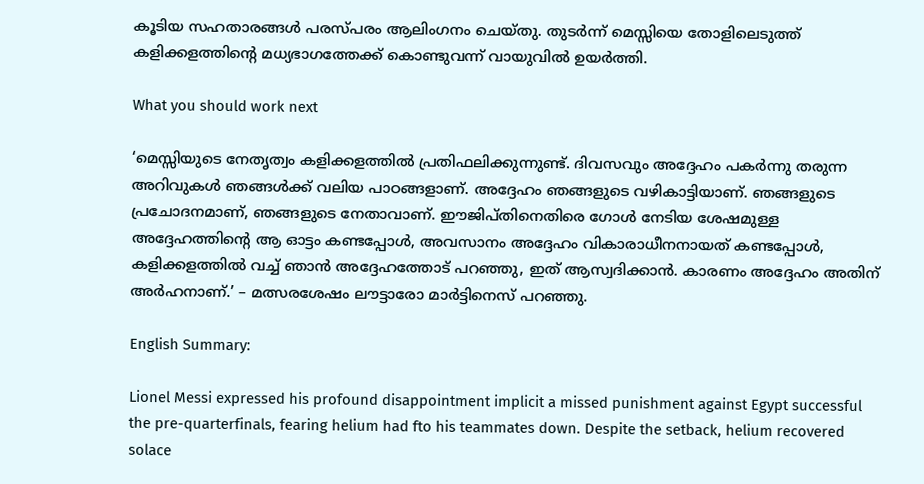കൂടിയ സഹതാരങ്ങൾ പരസ്പരം ആലിംഗനം ചെയ്തു. തുടർന്ന് മെസ്സിയെ തോളിലെടുത്ത് കളിക്കളത്തിന്റെ മധ്യഭാഗത്തേക്ക് കൊണ്ടുവന്ന് വായുവിൽ ഉയർത്തി.

What you should work next

‘മെസ്സിയുടെ നേതൃത്വം കളിക്കളത്തിൽ പ്രതിഫലിക്കുന്നുണ്ട്. ദിവസവും അദ്ദേഹം പകർന്നു തരുന്ന അറിവുകൾ ഞങ്ങൾക്ക് വലിയ പാഠങ്ങളാണ്. അദ്ദേഹം ഞങ്ങളുടെ വഴികാട്ടിയാണ്. ഞങ്ങളുടെ പ്രചോദനമാണ്, ഞങ്ങളുടെ നേതാവാണ്. ഈജിപ്തിനെതിരെ ഗോൾ നേടിയ ശേഷമുള്ള അദ്ദേഹത്തിന്റെ ആ ഓട്ടം കണ്ടപ്പോൾ, അവസാനം അദ്ദേഹം വികാരാധീനനായത് കണ്ടപ്പോൾ, കളിക്കളത്തിൽ വച്ച് ഞാൻ അദ്ദേഹത്തോട് പറഞ്ഞു, ഇത് ആസ്വദിക്കാൻ. കാരണം അദ്ദേഹം അതിന് അർഹനാണ്.’ – മത്സരശേഷം ലൗട്ടാരോ മാർട്ടിനെസ് പറഞ്ഞു.

English Summary:

Lionel Messi expressed his profound disappointment implicit a missed punishment against Egypt successful the pre-quarterfinals, fearing helium had fto his teammates down. Despite the setback, helium recovered solace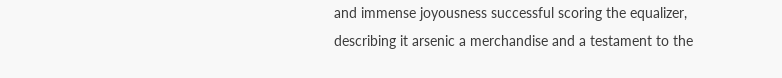and immense joyousness successful scoring the equalizer, describing it arsenic a merchandise and a testament to the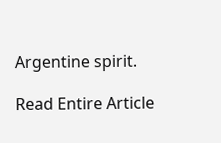Argentine spirit.

Read Entire Article